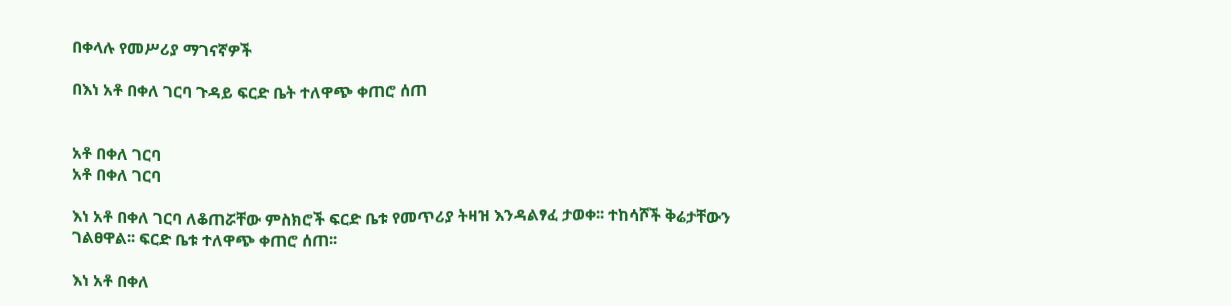በቀላሉ የመሥሪያ ማገናኛዎች

በእነ አቶ በቀለ ገርባ ጉዳይ ፍርድ ቤት ተለዋጭ ቀጠሮ ሰጠ


አቶ በቀለ ገርባ
አቶ በቀለ ገርባ

እነ አቶ በቀለ ገርባ ለቆጠሯቸው ምስክሮች ፍርድ ቤቱ የመጥሪያ ትዛዝ እንዳልፃፈ ታወቀ፡፡ ተከሳሾች ቅሬታቸውን ገልፀዋል፡፡ ፍርድ ቤቱ ተለዋጭ ቀጠሮ ሰጠ፡፡

እነ አቶ በቀለ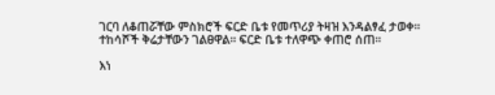ገርባ ለቆጠሯቸው ምስክሮች ፍርድ ቤቱ የመጥሪያ ትዛዝ እንዳልፃፈ ታወቀ፡፡ ተከሳሾች ቅሬታቸውን ገልፀዋል፡፡ ፍርድ ቤቱ ተለዋጭ ቀጠሮ ሰጠ፡፡

እነ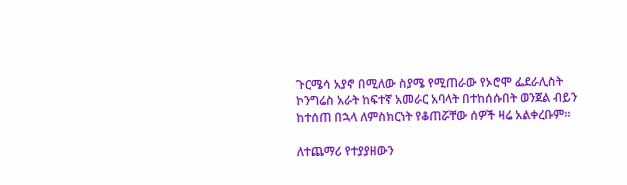ጉርሜሳ አያኖ በሚለው ስያሜ የሚጠራው የኦሮሞ ፌደራሊስት ኮንግሬስ አራት ከፍተኛ አመራር አባላት በተከሰሱበት ወንጀል ብይን ከተሰጠ በኋላ ለምስክርነት የቆጠሯቸው ሰዎች ዛሬ አልቀረቡም፡፡

ለተጨማሪ የተያያዘውን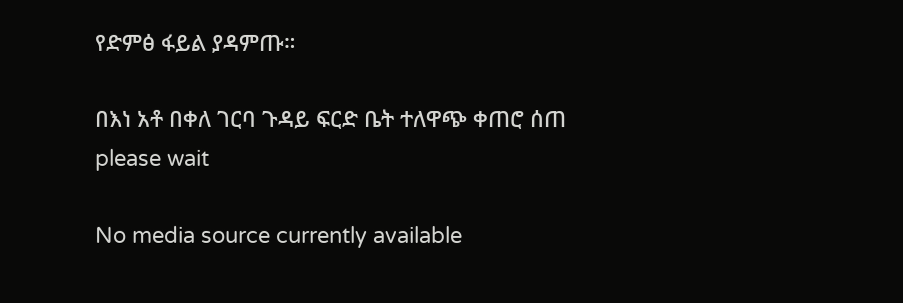የድምፅ ፋይል ያዳምጡ።

በእነ አቶ በቀለ ገርባ ጉዳይ ፍርድ ቤት ተለዋጭ ቀጠሮ ሰጠ
please wait

No media source currently available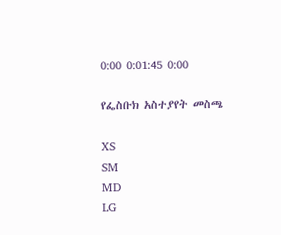0:00 0:01:45 0:00

የፌስቡክ አስተያየት መስጫ

XS
SM
MD
LG